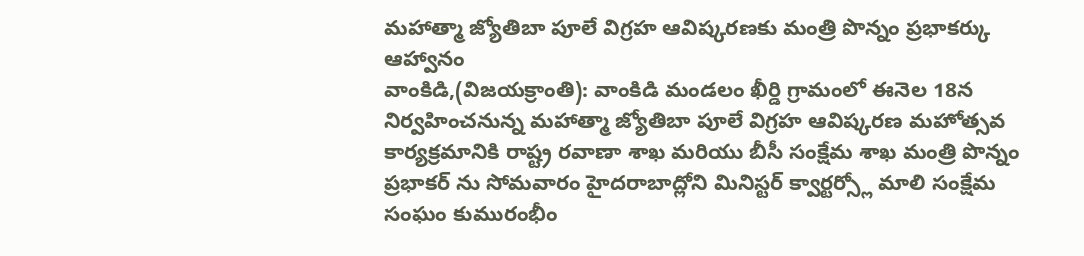మహాత్మా జ్యోతిబా పూలే విగ్రహ ఆవిష్కరణకు మంత్రి పొన్నం ప్రభాకర్కు ఆహ్వానం
వాంకిడి,(విజయక్రాంతి): వాంకిడి మండలం ఖీర్డి గ్రామంలో ఈనెల 18న నిర్వహించనున్న మహాత్మా జ్యోతిబా పూలే విగ్రహ ఆవిష్కరణ మహోత్సవ కార్యక్రమానికి రాష్ట్ర రవాణా శాఖ మరియు బీసీ సంక్షేమ శాఖ మంత్రి పొన్నం ప్రభాకర్ ను సోమవారం హైదరాబాద్లోని మినిస్టర్ క్వార్టర్స్లో మాలి సంక్షేమ సంఘం కుమురంభీం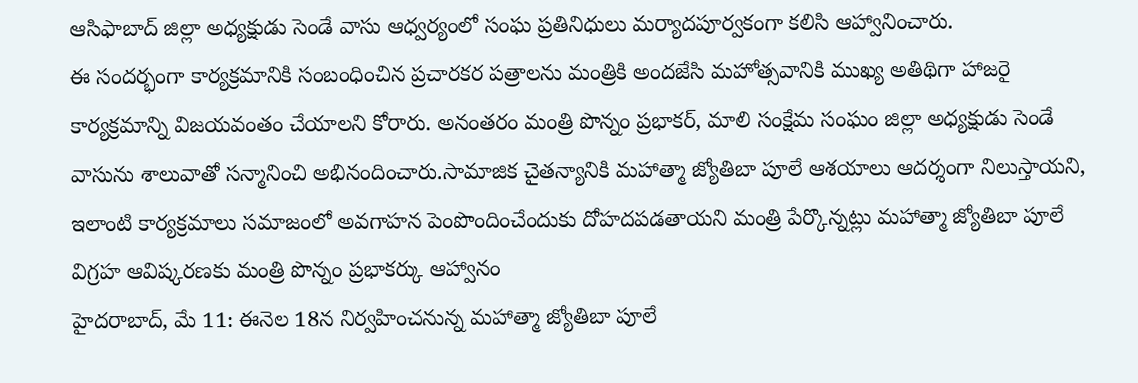ఆసిఫాబాద్ జిల్లా అధ్యక్షుడు సెండే వాసు ఆధ్వర్యంలో సంఘ ప్రతినిధులు మర్యాదపూర్వకంగా కలిసి ఆహ్వానించారు.
ఈ సందర్భంగా కార్యక్రమానికి సంబంధించిన ప్రచారకర పత్రాలను మంత్రికి అందజేసి మహోత్సవానికి ముఖ్య అతిథిగా హాజరై కార్యక్రమాన్ని విజయవంతం చేయాలని కోరారు. అనంతరం మంత్రి పొన్నం ప్రభాకర్, మాలి సంక్షేమ సంఘం జిల్లా అధ్యక్షుడు సెండే వాసును శాలువాతో సన్మానించి అభినందించారు.సామాజిక చైతన్యానికి మహాత్మా జ్యోతిబా పూలే ఆశయాలు ఆదర్శంగా నిలుస్తాయని, ఇలాంటి కార్యక్రమాలు సమాజంలో అవగాహన పెంపొందించేందుకు దోహదపడతాయని మంత్రి పేర్కొన్నట్లు మహాత్మా జ్యోతిబా పూలే విగ్రహ ఆవిష్కరణకు మంత్రి పొన్నం ప్రభాకర్కు ఆహ్వానం
హైదరాబాద్, మే 11: ఈనెల 18న నిర్వహించనున్న మహాత్మా జ్యోతిబా పూలే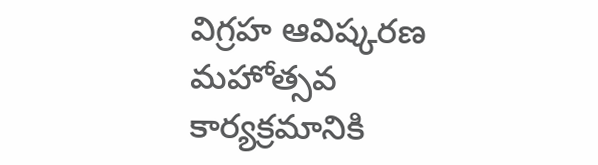విగ్రహ ఆవిష్కరణ మహోత్సవ కార్యక్రమానికి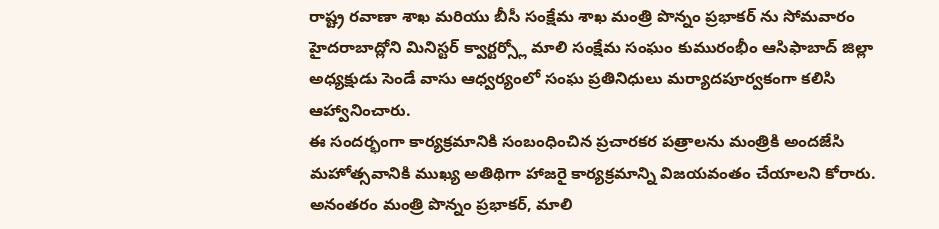రాష్ట్ర రవాణా శాఖ మరియు బీసీ సంక్షేమ శాఖ మంత్రి పొన్నం ప్రభాకర్ ను సోమవారం హైదరాబాద్లోని మినిస్టర్ క్వార్టర్స్లో మాలి సంక్షేమ సంఘం కుమురంభీం ఆసిఫాబాద్ జిల్లా అధ్యక్షుడు సెండే వాసు ఆధ్వర్యంలో సంఘ ప్రతినిధులు మర్యాదపూర్వకంగా కలిసి ఆహ్వానించారు.
ఈ సందర్భంగా కార్యక్రమానికి సంబంధించిన ప్రచారకర పత్రాలను మంత్రికి అందజేసి మహోత్సవానికి ముఖ్య అతిథిగా హాజరై కార్యక్రమాన్ని విజయవంతం చేయాలని కోరారు. అనంతరం మంత్రి పొన్నం ప్రభాకర్, మాలి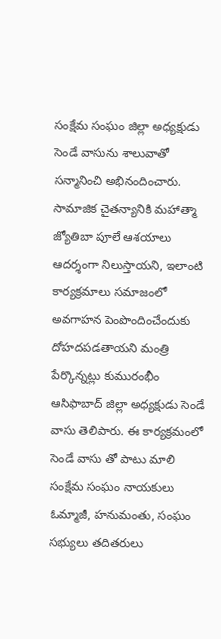సంక్షేమ సంఘం జిల్లా అధ్యక్షుడు సెండే వాసును శాలువాతో సన్మానించి అభినందించారు. సామాజిక చైతన్యానికి మహాత్మా జ్యోతిబా పూలే ఆశయాలు ఆదర్శంగా నిలుస్తాయని, ఇలాంటి కార్యక్రమాలు సమాజంలో అవగాహన పెంపొందించేందుకు దోహదపడతాయని మంత్రి పేర్కొన్నట్లు కుమురంభీం ఆసిఫాబాద్ జిల్లా అధ్యక్షుడు సెండే వాసు తెలిపారు. ఈ కార్యక్రమంలో సెండే వాసు తో పాటు మాలి సంక్షేమ సంఘం నాయకులు ఓమ్మాజీ, హనుమంతు, సంఘం సభ్యులు తదితరులు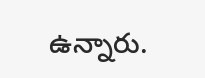ఉన్నారు.